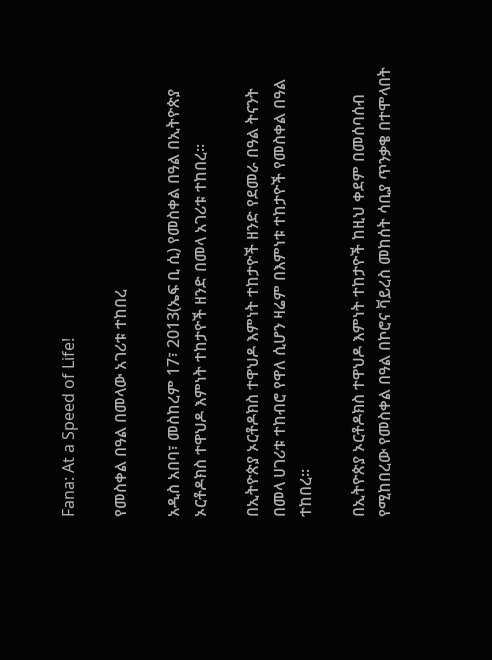Fana: At a Speed of Life!

የመስቀል በዓል በመላው አገሪቱ ተከበረ

አዲስ አበባ፣ መስከረም 17፣ 2013(ኤፍ ቢ ሲ) የመስቀል በዓል በኢትዮጵያ ኦርቶዶክስ ተዋህዶ እምነት ተከታዮች ዘንድ በመላ አገሪቱ ተከበረ፡፡

በኢትዮጵያ ኦርቶዶክስ ተዋህዶ እምነት ተከታዮች ዘንድ የደመራ በዓል ትናንት በመላ ሀገሪቱ ተከብሮ የዋለ ሲሆን ዛሬም በእምነቱ ተከታዮች የመስቀል በዓል ተከበረ፡፡

በኢትዮጵያ ኦርቶዶክስ ተዋህዶ እምነት ተከታዮች ከዚህ ቀደም በመሰባሰብ የሚከበረው የመስቀል በዓል በኮሮና ቫይረስ መከሰት ሳቢያ ጥንቃቄ በተሞላበት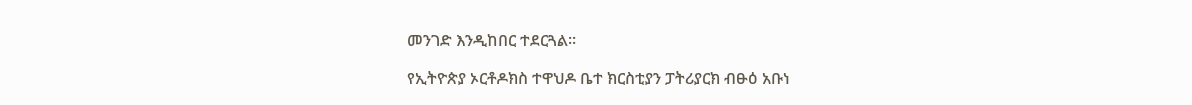መንገድ እንዲከበር ተደርጓል፡፡

የኢትዮጵያ ኦርቶዶክስ ተዋህዶ ቤተ ክርስቲያን ፓትሪያርክ ብፁዕ አቡነ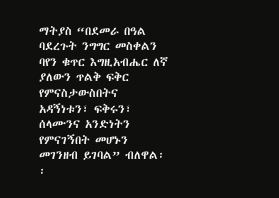ማትያስ “በደመራ በዓል ባደረጉት ንግግር መስቀልን ባየን ቁጥር እግዚአብሔር ለኛ ያለውን ጥልቅ ፍቅር የምናስታውስበትና አዳኝነቱን፣ ፍቅሩን፣ ሰላሙንና አንድነትን የምናገኝበት መሆኑን መገንዘብ ይገባል” ብለዋል፡፡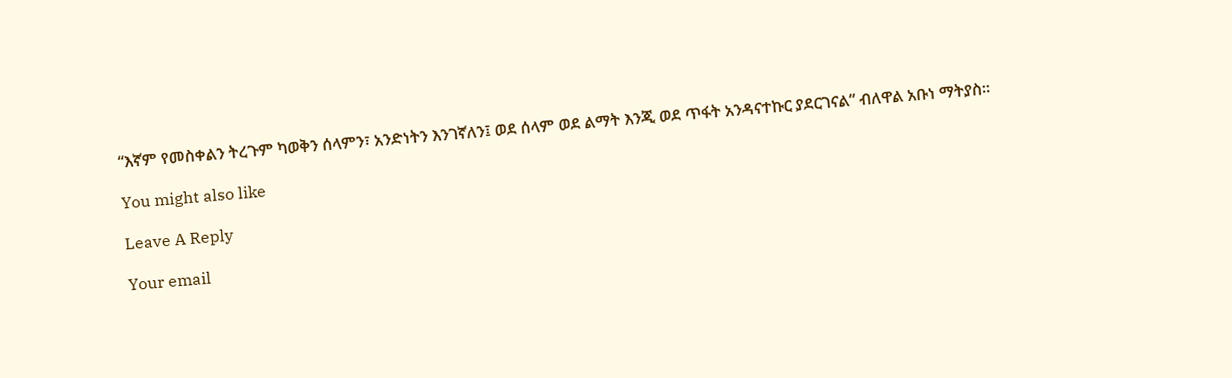“እኛም የመስቀልን ትረጉም ካወቅን ሰላምን፣ አንድነትን እንገኛለን፤ ወደ ሰላም ወደ ልማት እንጂ ወደ ጥፋት አንዳናተኩር ያደርገናል” ብለዋል አቡነ ማትያስ፡፡

You might also like

Leave A Reply

Your email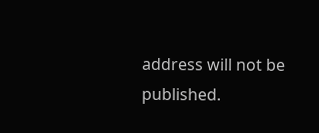address will not be published.